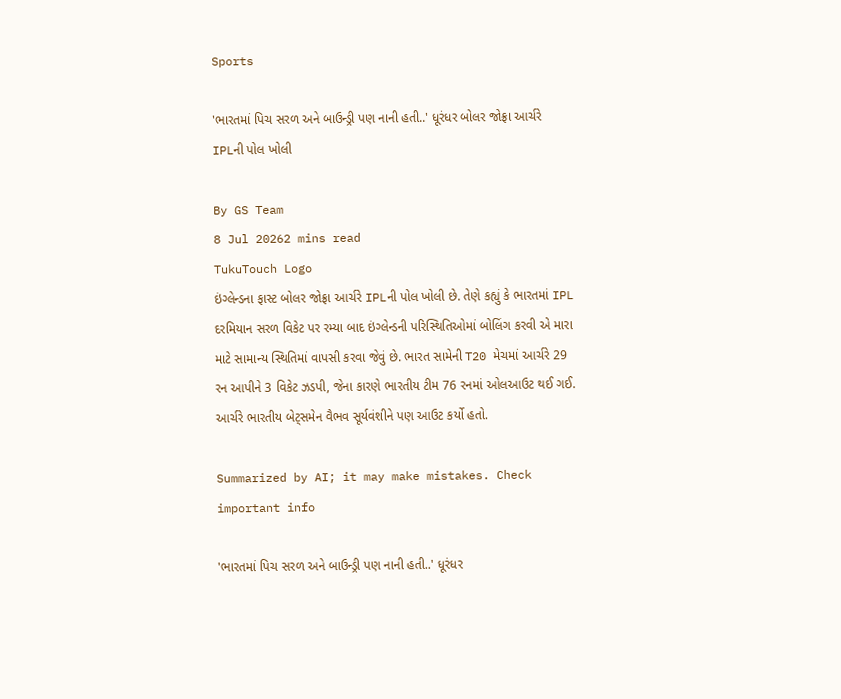Sports

'ભારતમાં પિચ સરળ અને બાઉન્ડ્રી પણ નાની હતી..' ધૂરંધર બોલર જોફ્રા આર્ચરે IPLની પોલ ખોલી

By GS Team
8 Jul 20262 mins read
TukuTouch Logo
ઇંગ્લેન્ડના ફાસ્ટ બોલર જોફ્રા આર્ચરે IPLની પોલ ખોલી છે. તેણે કહ્યું કે ભારતમાં IPL દરમિયાન સરળ વિકેટ પર રમ્યા બાદ ઇંગ્લેન્ડની પરિસ્થિતિઓમાં બોલિંગ કરવી એ મારા માટે સામાન્ય સ્થિતિમાં વાપસી કરવા જેવું છે. ભારત સામેની T20 મેચમાં આર્ચરે 29 રન આપીને 3 વિકેટ ઝડપી, જેના કારણે ભારતીય ટીમ 76 રનમાં ઓલઆઉટ થઈ ગઈ. આર્ચરે ભારતીય બેટ્સમેન વૈભવ સૂર્યવંશીને પણ આઉટ કર્યો હતો.

Summarized by AI; it may make mistakes. Check important info

'ભારતમાં પિચ સરળ અને બાઉન્ડ્રી પણ નાની હતી..' ધૂરંધર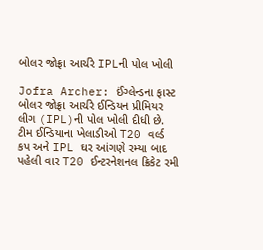બોલર જોફ્રા આર્ચરે IPLની પોલ ખોલી

Jofra Archer: ઈંગ્લેન્ડના ફાસ્ટ બોલર જોફ્રા આર્ચરે ઈન્ડિયન પ્રીમિયર લીગ (IPL)ની પોલ ખોલી દીધી છે. ટીમ ઈન્ડિયાના ખેલાડીઓ T20 વર્લ્ડ કપ અને IPL ઘર આંગણે રમ્યા બાદ પહેલી વાર T20 ઈન્ટરનેશનલ ક્રિકેટ રમી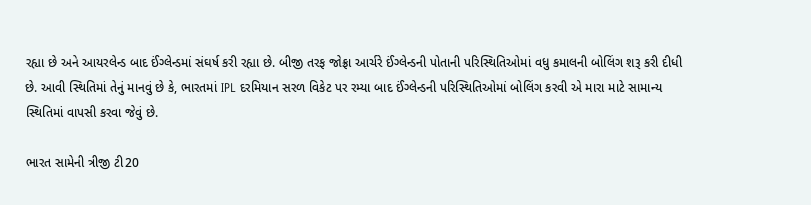રહ્યા છે અને આયરલેન્ડ બાદ ઈંગ્લેન્ડમાં સંઘર્ષ કરી રહ્યા છે. બીજી તરફ જોફ્રા આર્ચરે ઈંગ્લેન્ડની પોતાની પરિસ્થિતિઓમાં વધુ કમાલની બોલિંગ શરૂ કરી દીધી છે. આવી સ્થિતિમાં તેનું માનવું છે કે, ભારતમાં IPL દરમિયાન સરળ વિકેટ પર રમ્યા બાદ ઈંગ્લેન્ડની પરિસ્થિતિઓમાં બોલિંગ કરવી એ મારા માટે સામાન્ય સ્થિતિમાં વાપસી કરવા જેવું છે.

ભારત સામેની ત્રીજી ટી20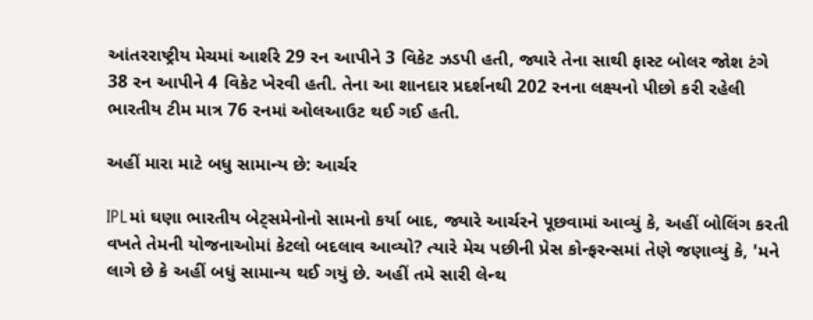આંતરરાષ્ટ્રીય મેચમાં આર્શરે 29 રન આપીને 3 વિકેટ ઝડપી હતી, જ્યારે તેના સાથી ફાસ્ટ બોલર જોશ ટંગે 38 રન આપીને 4 વિકેટ ખેરવી હતી. તેના આ શાનદાર પ્રદર્શનથી 202 રનના લક્ષ્યનો પીછો કરી રહેલી ભારતીય ટીમ માત્ર 76 રનમાં ઓલઆઉટ થઈ ગઈ હતી.

અહીં મારા માટે બધુ સામાન્ય છે: આર્ચર

IPLમાં ઘણા ભારતીય બેટ્સમેનોનો સામનો કર્યા બાદ, જ્યારે આર્ચરને પૂછવામાં આવ્યું કે, અહીં બોલિંગ કરતી વખતે તેમની યોજનાઓમાં કેટલો બદલાવ આવ્યો? ત્યારે મેચ પછીની પ્રેસ કોન્ફરન્સમાં તેણે જણાવ્યું કે, 'મને લાગે છે કે અહીં બધું સામાન્ય થઈ ગયું છે. અહીં તમે સારી લેન્થ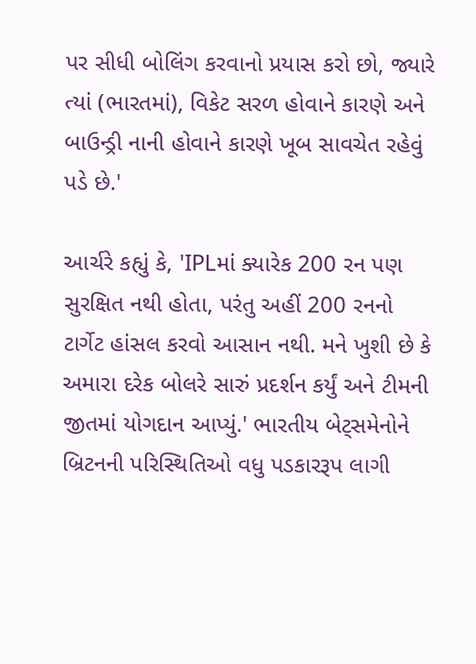પર સીધી બોલિંગ કરવાનો પ્રયાસ કરો છો, જ્યારે ત્યાં (ભારતમાં), વિકેટ સરળ હોવાને કારણે અને બાઉન્ડ્રી નાની હોવાને કારણે ખૂબ સાવચેત રહેવું પડે છે.'

આર્ચરે કહ્યું કે, 'IPLમાં ક્યારેક 200 રન પણ સુરક્ષિત નથી હોતા, પરંતુ અહીં 200 રનનો ટાર્ગેટ હાંસલ કરવો આસાન નથી. મને ખુશી છે કે અમારા દરેક બોલરે સારું પ્રદર્શન કર્યું અને ટીમની જીતમાં યોગદાન આપ્યું.' ભારતીય બેટ્સમેનોને બ્રિટનની પરિસ્થિતિઓ વધુ પડકારરૂપ લાગી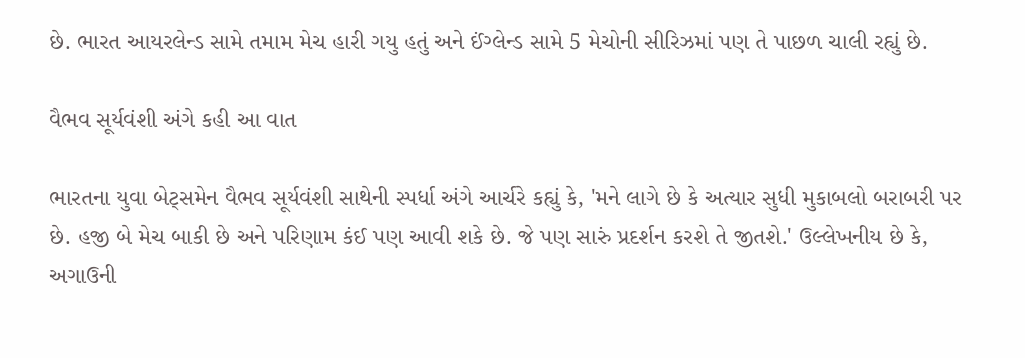છે. ભારત આયરલેન્ડ સામે તમામ મેચ હારી ગયુ હતું અને ઈંગ્લેન્ડ સામે 5 મેચોની સીરિઝમાં પણ તે પાછળ ચાલી રહ્યું છે.

વૈભવ સૂર્યવંશી અંગે કહી આ વાત

ભારતના યુવા બેટ્સમેન વૈભવ સૂર્યવંશી સાથેની સ્પર્ધા અંગે આર્ચરે કહ્યું કે, 'મને લાગે છે કે અત્યાર સુધી મુકાબલો બરાબરી પર છે. હજી બે મેચ બાકી છે અને પરિણામ કંઈ પણ આવી શકે છે. જે પણ સારું પ્રદર્શન કરશે તે જીતશે.' ઉલ્લેખનીય છે કે, અગાઉની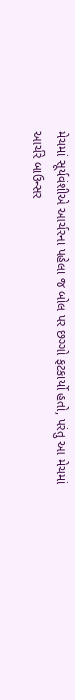મેચમાં સૂર્યવંશીએ આર્ચરના પહેલા જ બોલ પર છગ્ગો ફટકાર્યો હતો, પરંતુ આ મેચમાં આર્ચરે બાઉન્સર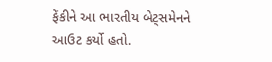ફેંકીને આ ભારતીય બેટ્સમેનને આઉટ કર્યો હતો.